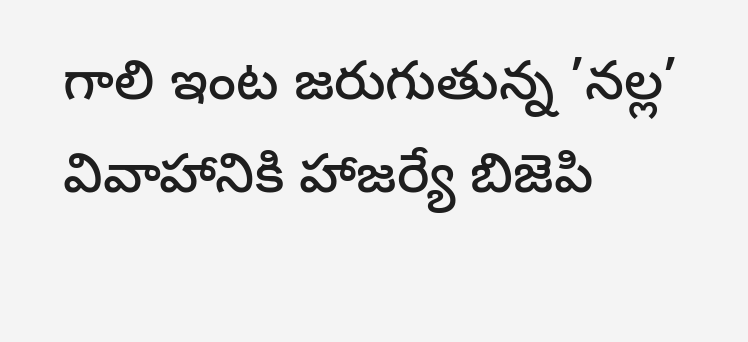గాలి ఇంట జరుగుతున్న ’నల్ల’ వివాహానికి హాజర్యే బిజెపి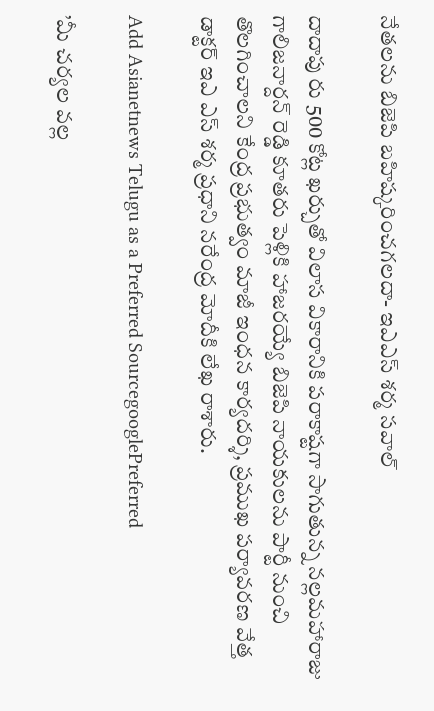నేతలను బిజెపి బహిష్కరించగలదా- ఇఎఎస్ శర్మ సవాల్

దాదాపు రు 500 కోట్ల ఖర్చుతో విలాస వికారానికి పరాకాష్టగా సాగుతున్న నల్లమహారాజు గాలిజనార్దన్ రెడ్డి కూతరు పెళ్లికి హాజరయ్యే బిజెపి నాయకులను పార్టీ నుంచి తొలగించాలని కేంద్ర ప్రభుత్వం మాజీ ఇంధన కార్యదర్శి, ప్రముఖ పర్యావరణ వేత్త డాక్టర్ ఇఎ ఎస్ శర్మ ప్రధాని నరేంద్ర మోదీకి లేఖ రాశారు.

Add Asianetnews Telugu as a Preferred SourcegooglePreferred

’మీ చర్యల వల్ల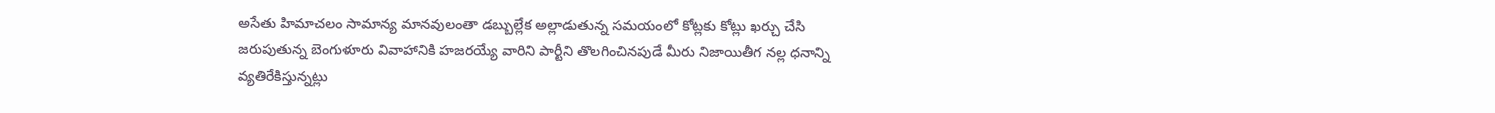అసేతు హిమాచలం సామాన్య మానవులంతా డబ్బుల్లేక అల్లాడుతున్న సమయంలో కోట్లకు కోట్లు ఖర్చు చేసి జరుపుతున్న బెంగుళూరు వివాహానికి హజరయ్యే వారిని పార్టీని తొలగించినపుడే మీరు నిజాయితీగ నల్ల ధనాన్ని వ్యతిరేకిస్తున్నట్లు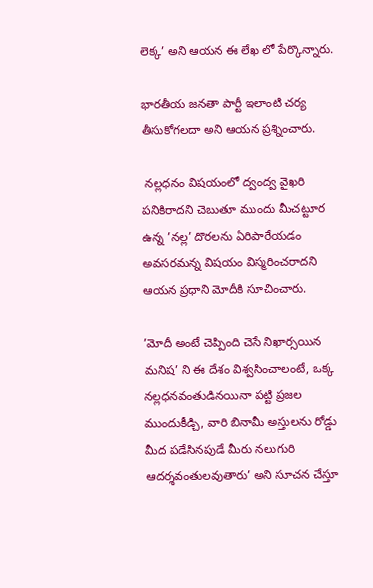లెక్క’ అని ఆయన ఈ లేఖ లో పేర్కొన్నారు.

భారతీయ జనతా పార్టీ ఇలాంటి చర్య తీసుకోగలదా అని ఆయన ప్రశ్నించారు.

 నల్లధనం విషయంలో ద్వంద్వ వైఖరి పనికిరాదని చెబుతూ ముందు మీచట్టూర ఉన్న ’నల్ల’ దొరలను ఏరిపారేయడం అవసరమన్న విషయం విస్మరించరాదని ఆయన ప్రధాని మోదీకి సూచించారు.

’మోదీ అంటే చెప్పింది చెసే నిఖార్సయిన మనిష’ ని ఈ దేశం విశ్వసించాలంటే, ఒక్క నల్లధనవంతుడినయినా పట్టి ప్రజల ముందుకీడ్చి, వారి బినామీ అస్తులను రోడ్డు మీద పడేసినపుడే మీరు నలుగురి ఆదర్శవంతులవుతారు’ అని సూచన చేస్తూ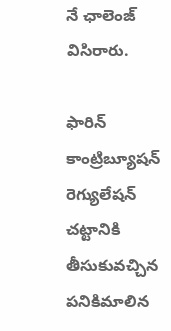నే ఛాలెంజ్ విసిరారు.

ఫారిన్ కాంట్రిబ్యూషన్ రెగ్యులేషన్ చట్టానికి తీసుకువచ్చిన పనికిమాలిన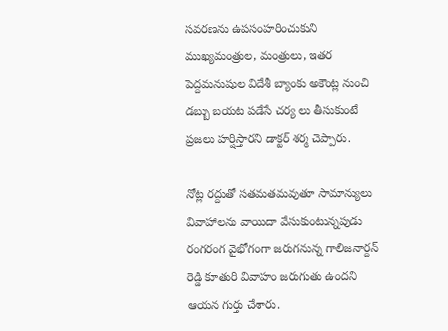సవరణను ఉపసంహరించుకుని ముఖ్యమంత్రుల, మంత్రులు, ఇతర పెద్దమనుషుల విదేశీ బ్యాంకు అకౌంట్ల నుంచి డబ్బు బయట పడేసే చర్య లు తీసుకుంటే ప్రజలు హర్షిస్తారని డాక్టర్ శర్మ చెప్పారు.

నోట్ల రద్దుతో సతమతమవుతూ సామాన్యులు వివాహాలను వాయిదా వేసుకుంటున్నపుడు రంగరంగ వైభోగంగా జరుగనున్న గాలిజనార్దన్ రెడ్డి కూతురి వివాహం జరుగుతు ఉందని ఆయన గుర్తు చేశారు.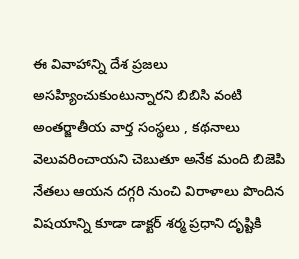ఈ వివాహాన్ని దేశ ప్రజలు అసహ్యించుకుంటున్నారని బిబిసి వంటి అంతర్జాతీయ వార్త సంస్థలు , కథనాలు వెలువరించాయని చెబుతూ అనేక మంది బిజెపి నేతలు ఆయన దగ్గరి నుంచి విరాళాలు పొందిన విషయాన్ని కూడా డాక్టర్ శర్మ ప్రధాని దృష్టికి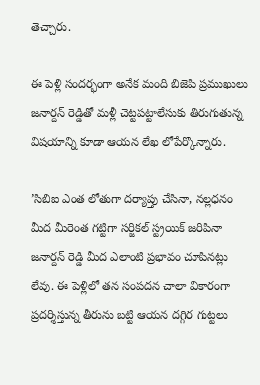తెచ్చారు.

ఈ పెళ్లి సందర్భంగా అనేక మంది బిజెపి ప్రముఖులు జనార్దన్ రెడ్డితో మళ్లీ చెట్టపట్టాలేసుకు తిరుగుతున్న విషయాన్ని కూడా ఆయన లేఖ లోపేర్కొన్నారు.

’సిబిఐ ఎంత లోతుగా దర్యాప్తు చేసినా, నల్లధనం మీద మీరెంత గట్టిగా సర్జికల్ స్ట్రయిక్ జరిపినా జనార్దన్ రెడ్డి మీద ఎలాంటి ప్రభావం చూపినట్లు లేవు. ఈ పెళ్లిలో తన సంపదన చాలా వికారంగా ప్రదర్శిస్తున్న తీరును బట్టి ఆయన దగ్గిర గుట్టలు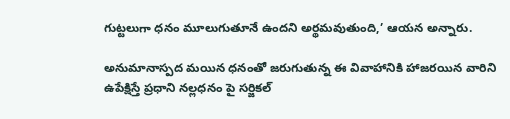గుట్టలుగా ధనం మూలుగుతూనే ఉందని అర్థమవుతుంది,’ ఆయన అన్నారు.

అనుమానాస్పద మయిన ధనంతో జరుగుతున్న ఈ వివాహానికి హాజరయిన వారిని ఉపేక్షిస్తే ప్రధాని నల్లధనం పై సర్జికల్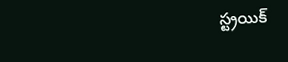స్ట్రయిక్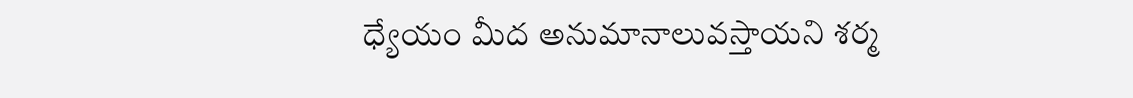ధ్యేయం మీద అనుమానాలువస్తాయని శర్మ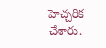హెచ్చరిక చేశారు.